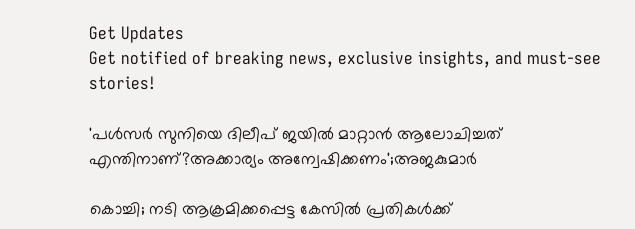Get Updates
Get notified of breaking news, exclusive insights, and must-see stories!

'പൾസർ സുനിയെ ദിലീപ് ജയിൽ മാറ്റാൻ ആലോചിച്ചത് എന്തിനാണ്?അക്കാര്യം അന്വേഷിക്കണം';അജകുമാർ

കൊച്ചി; നടി ആക്രമിക്കപ്പെട്ട കേസിൽ പ്രതികൾക്ക്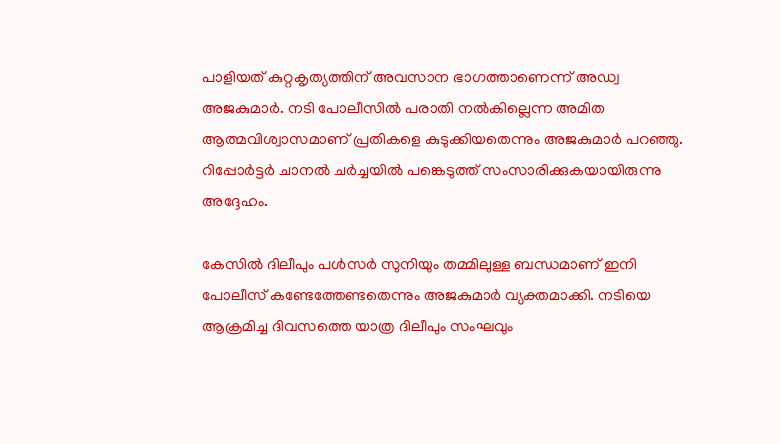പാളിയത് കുറ്റകൃത്യത്തിന് അവസാന ഭാഗത്താണെന്ന് അഡ്വ അജകുമാർ. നടി പോലീസിൽ പരാതി നൽകില്ലെന്ന അമിത ആത്മവിശ്വാസമാണ് പ്രതികളെ കുടുക്കിയതെന്നും അജകുമാർ പറഞ്ഞു. റിപ്പോർട്ടർ ചാനൽ ചർച്ചയിൽ പങ്കെടുത്ത് സംസാരിക്കുകയായിരുന്നു അദ്ദേഹം.

കേസിൽ ദിലീപും പൾസർ സുനിയും തമ്മിലുള്ള ബന്ധമാണ് ഇനി പോലീസ് കണ്ടേത്തേണ്ടതെന്നും അജകുമാർ വ്യക്തമാക്കി. നടിയെ ആക്രമിച്ച ദിവസത്തെ യാത്ര ദിലീപും സംഘവും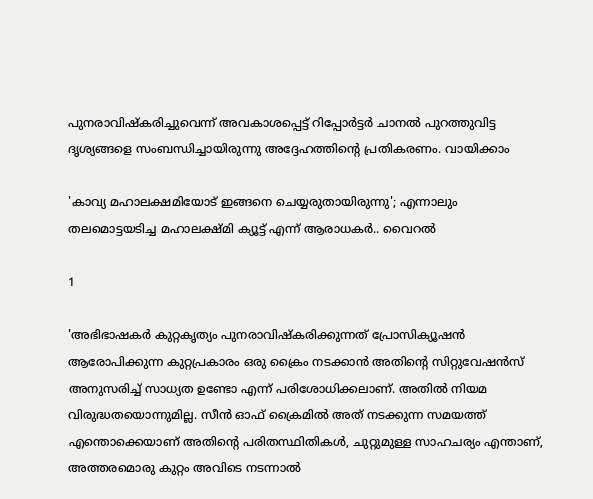പുനരാവിഷ്കരിച്ചുവെന്ന് അവകാശപ്പെട്ട് റിപ്പോർട്ടർ ചാനൽ പുറത്തുവിട്ട ദൃശ്യങ്ങളെ സംബന്ധിച്ചായിരുന്നു അദ്ദേഹത്തിന്റെ പ്രതികരണം. വായിക്കാം

'കാവ്യ മഹാലക്ഷമിയോട് ഇങ്ങനെ ചെയ്യരുതായിരുന്നു'; എന്നാലും തലമൊട്ടയടിച്ച മഹാലക്ഷ്മി ക്യൂട്ട് എന്ന് ആരാധകർ.. വൈറൽ

1

'അഭിഭാഷകർ കുറ്റകൃത്യം പുനരാവിഷ്കരിക്കുന്നത് പ്രോസിക്യൂഷൻ ആരോപിക്കുന്ന കുറ്റപ്രകാരം ഒരു ക്രൈം നടക്കാൻ അതിന്റെ സിറ്റുവേഷൻസ് അനുസരിച്ച് സാധ്യത ഉണ്ടോ എന്ന് പരിശോധിക്കലാണ്. അതിൽ നിയമ വിരുദ്ധതയൊന്നുമില്ല. സീൻ ഓഫ് ക്രൈമിൽ അത് നടക്കുന്ന സമയത്ത് എന്തൊക്കെയാണ് അതിന്റെ പരിതസ്ഥിതികൾ, ചുറ്റുമുള്ള സാഹചര്യം എന്താണ്, അത്തരമൊരു കുറ്റം അവിടെ നടന്നാൽ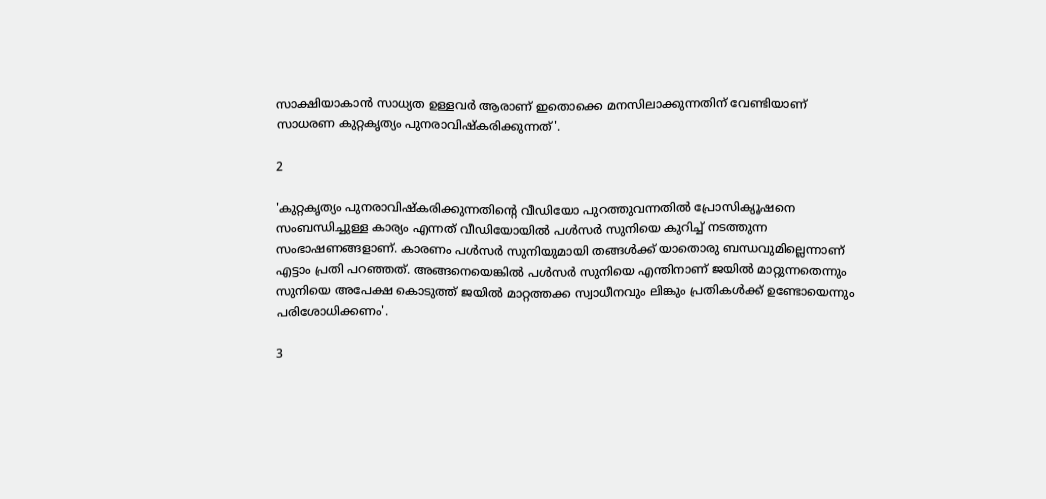സാക്ഷിയാകാൻ സാധ്യത ഉള്ളവർ ആരാണ് ഇതൊക്കെ മനസിലാക്കുന്നതിന് വേണ്ടിയാണ് സാധരണ കുറ്റകൃത്യം പുനരാവിഷ്കരിക്കുന്നത്'.

2

'കുറ്റകൃത്യം പുനരാവിഷ്കരിക്കുന്നതിന്റെ വീഡിയോ പുറത്തുവന്നതിൽ പ്രോസിക്യൂഷനെ സംബന്ധിച്ചുള്ള കാര്യം എന്നത് വീഡിയോയിൽ പൾസർ സുനിയെ കുറിച്ച് നടത്തുന്ന സംഭാഷണങ്ങളാണ്. കാരണം പൾസർ സുനിയുമായി തങ്ങൾക്ക് യാതൊരു ബന്ധവുമില്ലെന്നാണ് എട്ടാം പ്രതി പറഞ്ഞത്. അങ്ങനെയെങ്കിൽ പൾസർ സുനിയെ എന്തിനാണ് ജയിൽ മാറ്റുന്നതെന്നും സുനിയെ അപേക്ഷ കൊടുത്ത് ജയിൽ മാറ്റത്തക്ക സ്വാധീനവും ലിങ്കും പ്രതികൾക്ക് ഉണ്ടോയെന്നും പരിശോധിക്കണം'.

3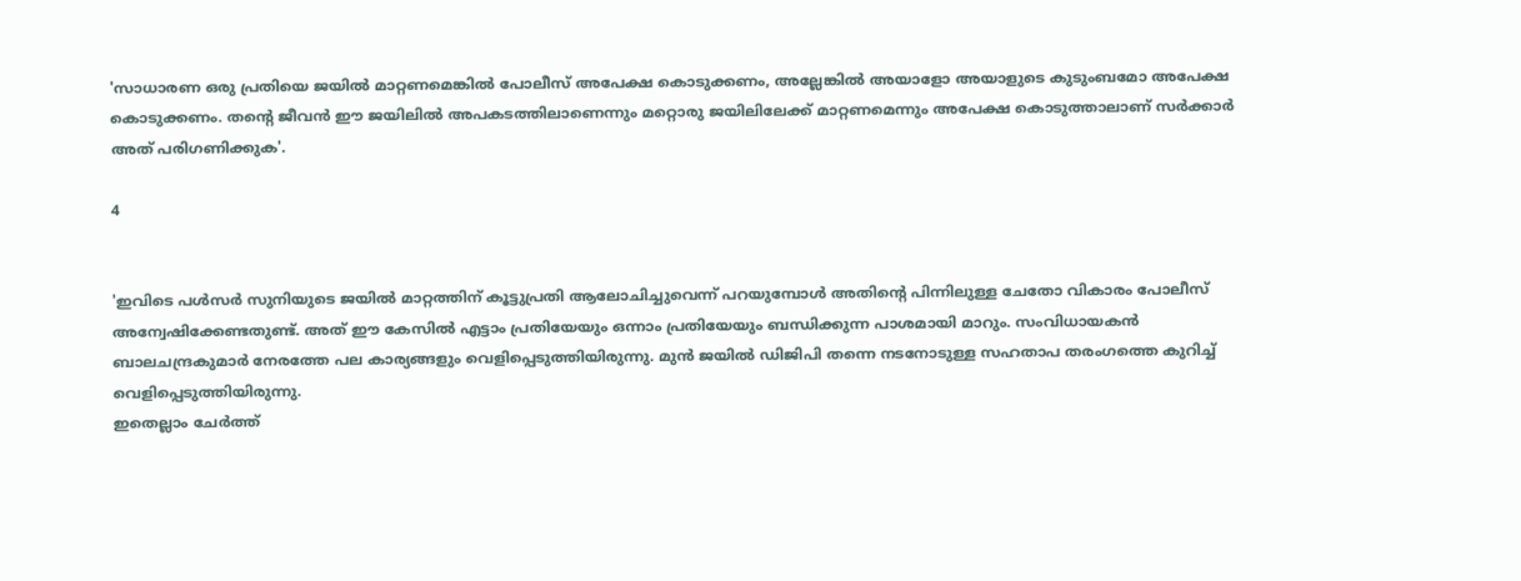'സാധാരണ ഒരു പ്രതിയെ ജയിൽ മാറ്റണമെങ്കിൽ പോലീസ് അപേക്ഷ കൊടുക്കണം, അല്ലേങ്കിൽ അയാളോ അയാളുടെ കുടുംബമോ അപേക്ഷ കൊടുക്കണം. തന്റെ ജീവൻ ഈ ജയിലിൽ അപകടത്തിലാണെന്നും മറ്റൊരു ജയിലിലേക്ക് മാറ്റണമെന്നും അപേക്ഷ കൊടുത്താലാണ് സർക്കാർ അത് പരിഗണിക്കുക'.

4


'ഇവിടെ പൾസർ സുനിയുടെ ജയിൽ മാറ്റത്തിന് കൂട്ടുപ്രതി ആലോചിച്ചുവെന്ന് പറയുമ്പോൾ അതിന്റെ പിന്നിലുള്ള ചേതോ വികാരം പോലീസ് അന്വേഷിക്കേണ്ടതുണ്ട്. അത് ഈ കേസിൽ എട്ടാം പ്രതിയേയും ഒന്നാം പ്രതിയേയും ബന്ധിക്കുന്ന പാശമായി മാറും. സംവിധായകൻ ബാലചന്ദ്രകുമാർ നേരത്തേ പല കാര്യങ്ങളും വെളിപ്പെടുത്തിയിരുന്നു. മുൻ ജയിൽ ഡിജിപി തന്നെ നടനോടുള്ള സഹതാപ തരംഗത്തെ കുറിച്ച് വെളിപ്പെടുത്തിയിരുന്നു.
ഇതെല്ലാം ചേർത്ത്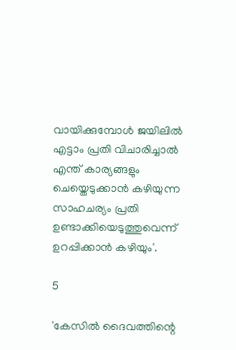വായിക്കുമ്പോൾ ജയിലിൽ എട്ടാം പ്രതി വിചാരിച്ചാൽ എന്ത് കാര്യങ്ങളും ചെയ്തെടുക്കാൻ കഴിയുന്ന സാഹചര്യം പ്രതി ഉണ്ടാക്കിയെടുത്തുവെന്ന് ഉറപ്പിക്കാൻ കഴിയും'.

5

'കേസിൽ ദൈവത്തിന്റെ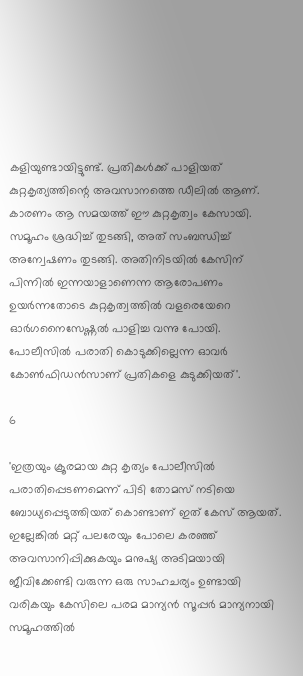കളിയുണ്ടായിട്ടുണ്ട്. പ്രതികൾക്ക് പാളിയത് കുറ്റകൃത്യത്തിന്റെ അവസാനത്തെ ഡീലിൽ ആണ്. കാരണം ആ സമയത്ത് ഈ കുറ്റകൃത്വം കേസായി. സമൂഹം ശ്രദ്ധിച്ച് തുടങ്ങി, അത് സംബന്ധിച്ച് അന്വേഷണം തുടങ്ങി. അതിനിടയിൽ കേസിന് പിന്നിൽ ഇന്നയാളാണെന്ന ആരോപണം ഉയർന്നതോടെ കുറ്റകൃത്വത്തിൽ വളരെയേറെ ഓർഗനൈസേഷ്ണൽ പാളിച്ച വന്നു പോയി. പോലീസിൽ പരാതി കൊടുക്കില്ലെന്ന ഓവർ കോൺഫിഡൻസാണ് പ്രതികളെ കുടുക്കിയത്'.

6

'ഇത്രയും ക്രൂരമായ കുറ്റ കൃത്യം പോലീസിൽ പരാതിപ്പെടണമെന്ന് പിടി തോമസ് നടിയെ ബോധ്യപ്പെടുത്തിയത് കൊണ്ടാണ് ഇത് കേസ് ആയത്. ഇല്ലേങ്കിൽ മറ്റ് പലരേയും പോലെ കരഞ്ഞ് അവസാനിപ്പിക്കുകയും മനുഷ്യ അടിമയായി ജീവിക്കേണ്ടി വരുന്ന ഒരു സാഹചര്യം ഉണ്ടായി വരികയും കേസിലെ പരമ മാന്യൻ സൂപ്പർ മാന്യനായി സമൂഹത്തിൽ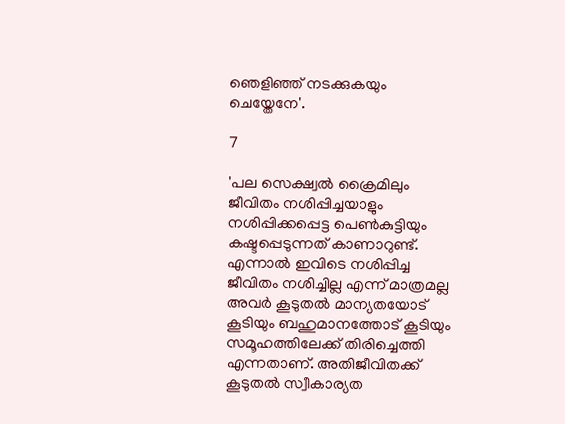ഞെളിഞ്ഞ് നടക്കുകയും ചെയ്തേനേ'.

7

'പല സെക്ഷ്വൽ ക്രൈമിലും ജീവിതം നശിപ്പിച്ചയാളും നശിപ്പിക്കപ്പെട്ട പെൺകുട്ടിയും കഷ്ടപ്പെടുന്നത് കാണാറുണ്ട്. എന്നാൽ ഇവിടെ നശിപ്പിച്ച ജീവിതം നശിച്ചില്ല എന്ന് മാത്രമല്ല അവർ കൂടുതൽ മാന്യതയോട് കൂടിയും ബഹുമാനത്തോട് കൂടിയും സമൂഹത്തിലേക്ക് തിരിച്ചെത്തി എന്നതാണ്. അതിജീവിതക്ക് കൂടുതൽ സ്വീകാര്യത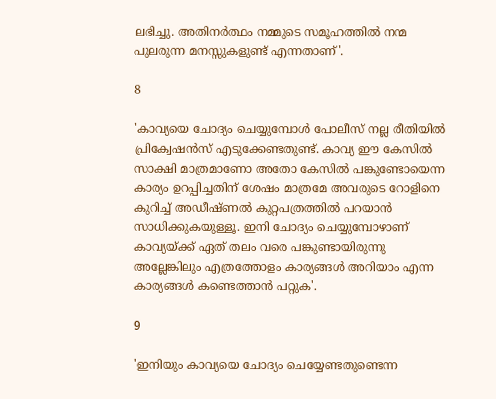ലഭിച്ചു. അതിനർത്ഥം നമ്മുടെ സമൂഹത്തിൽ നന്മ പുലരുന്ന മനസ്സുകളുണ്ട് എന്നതാണ്'.

8

'കാവ്യയെ ചോദ്യം ചെയ്യുമ്പോൾ പോലീസ് നല്ല രീതിയിൽ പ്രിക്വേഷൻസ് എടുക്കേണ്ടതുണ്ട്. കാവ്യ ഈ കേസിൽ സാക്ഷി മാത്രമാണോ അതോ കേസിൽ പങ്കുണ്ടോയെന്ന കാര്യം ഉറപ്പിച്ചതിന് ശേഷം മാത്രമേ അവരുടെ റോളിനെ കുറിച്ച് അഡീഷ്ണൽ കുറ്റപത്രത്തിൽ പറയാൻ സാധിക്കുകയുള്ളൂ. ഇനി ചോദ്യം ചെയ്യുമ്പോഴാണ് കാവ്യയ്ക്ക് ഏത് തലം വരെ പങ്കുണ്ടായിരുന്നു അല്ലേങ്കിലും എത്രത്തോളം കാര്യങ്ങൾ അറിയാം എന്ന കാര്യങ്ങൾ കണ്ടെത്താൻ പറ്റുക'.

9

'ഇനിയും കാവ്യയെ ചോദ്യം ചെയ്യേണ്ടതുണ്ടെന്ന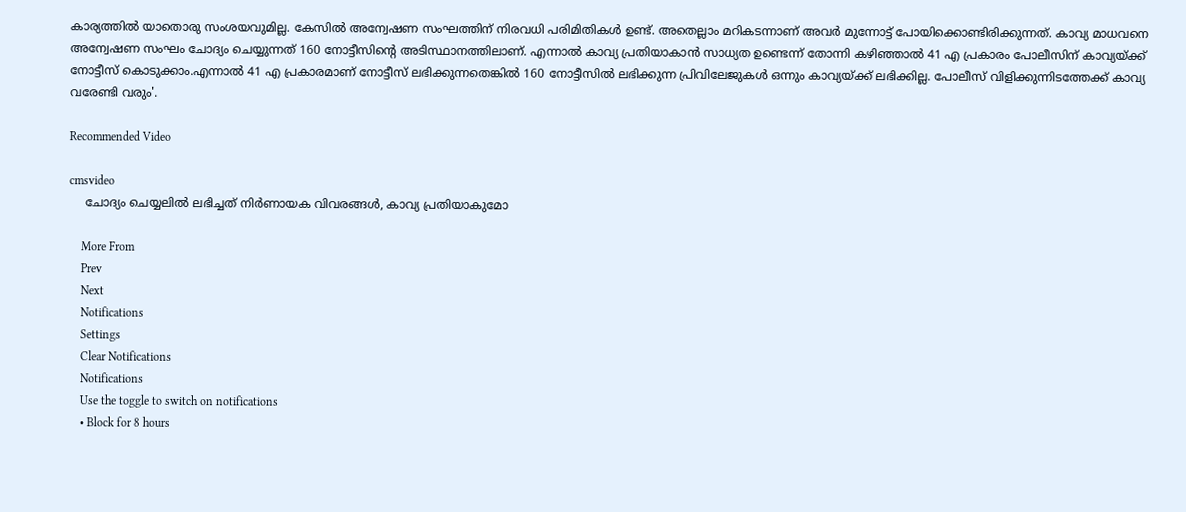കാര്യത്തിൽ യാതൊരു സംശയവുമില്ല. കേസിൽ അന്വേഷണ സംഘത്തിന് നിരവധി പരിമിതികൾ ഉണ്ട്. അതെല്ലാം മറികടന്നാണ് അവർ മുന്നോട്ട് പോയിക്കൊണ്ടിരിക്കുന്നത്. കാവ്യ മാധവനെ അന്വേഷണ സംഘം ചോദ്യം ചെയ്യുന്നത് 160 നോട്ടീസിന്റെ അടിസ്ഥാനത്തിലാണ്. എന്നാൽ കാവ്യ പ്രതിയാകാൻ സാധ്യത ഉണ്ടെന്ന് തോന്നി കഴിഞ്ഞാൽ 41 എ പ്രകാരം പോലീസിന് കാവ്യയ്ക്ക് നോട്ടീസ് കൊടുക്കാം.എന്നാൽ 41 എ പ്രകാരമാണ് നോട്ടീസ് ലഭിക്കുന്നതെങ്കിൽ 160 നോട്ടീസിൽ ലഭിക്കുന്ന പ്രിവിലേജുകൾ ഒന്നും കാവ്യയ്ക്ക് ലഭിക്കില്ല. പോലീസ് വിളിക്കുന്നിടത്തേക്ക് കാവ്യ വരേണ്ടി വരും'.

Recommended Video

cmsvideo
    ചോദ്യം ചെയ്യലില്‍ ലഭിച്ചത് നിര്‍ണായക വിവരങ്ങള്‍, കാവ്യ പ്രതിയാകുമോ

    More From
    Prev
    Next
    Notifications
    Settings
    Clear Notifications
    Notifications
    Use the toggle to switch on notifications
    • Block for 8 hours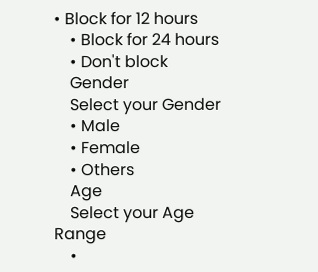• Block for 12 hours
    • Block for 24 hours
    • Don't block
    Gender
    Select your Gender
    • Male
    • Female
    • Others
    Age
    Select your Age Range
    •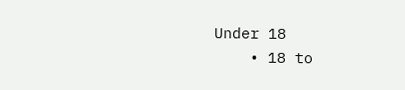Under 18
    • 18 to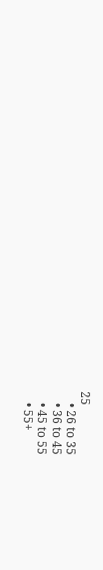25
    • 26 to 35
    • 36 to 45
    • 45 to 55
    • 55+